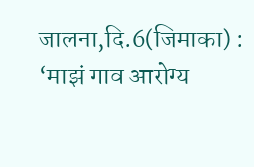जालना,दि.6(जिमाका) : ‘माझं गाव आरोग्य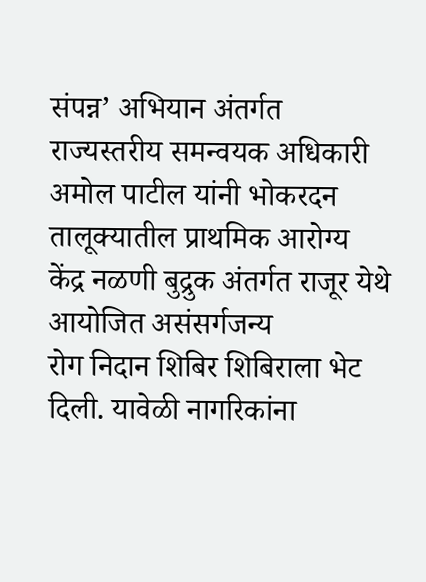संपन्न’ अभियान अंतर्गत राज्यस्तरीय समन्वयक अधिकारी अमोल पाटील यांनी भोकरदन
तालूक्यातील प्राथमिक आरोग्य केंद्र नळणी बुद्रुक अंतर्गत राजूर येथे आयोजित असंसर्गजन्य
रोग निदान शिबिर शिबिराला भेट दिली. यावेळी नागरिकांना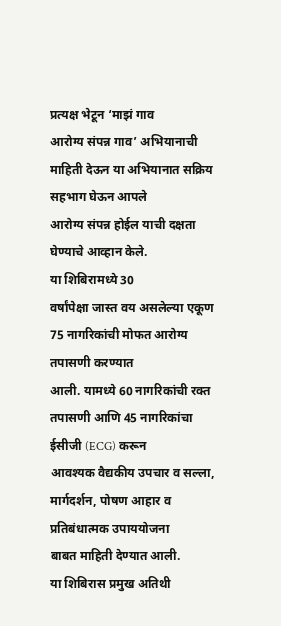प्रत्यक्ष भेटून ‘माझं गाव
आरोग्य संपन्न गाव’ अभियानाची माहिती देऊन या अभियानात सक्रिय सहभाग घेऊन आपले
आरोग्य संपन्न होईल याची दक्षता घेण्याचे आव्हान केले.
या शिबिरामध्ये 30
वर्षांपेक्षा जास्त वय असलेल्या एकूण 75 नागरिकांची मोफत आरोग्य तपासणी करण्यात
आली. यामध्ये 60 नागरिकांची रक्त तपासणी आणि 45 नागरिकांचा ईसीजी (ECG) करून
आवश्यक वैद्यकीय उपचार व सल्ला, मार्गदर्शन, पोषण आहार व प्रतिबंधात्मक उपाययोजना
बाबत माहिती देण्यात आली.
या शिबिरास प्रमुख अतिथी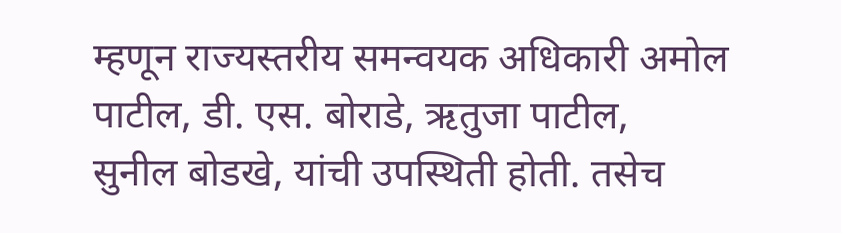म्हणून राज्यस्तरीय समन्वयक अधिकारी अमोल पाटील, डी. एस. बोराडे, ऋतुजा पाटील,
सुनील बोडखे, यांची उपस्थिती होती. तसेच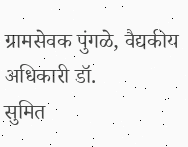ग्रामसेवक पुंगळे, वैद्यकीय अधिकारी डॉ.
सुमित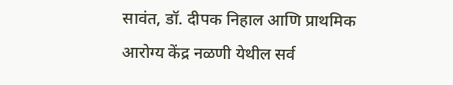सावंत, डॉ. दीपक निहाल आणि प्राथमिक आरोग्य केंद्र नळणी येथील सर्व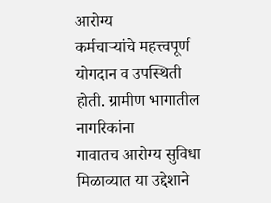आरोग्य
कर्मचाऱ्यांचे महत्त्वपूर्ण योगदान व उपस्थिती होती. ग्रामीण भागातील नागरिकांना
गावातच आरोग्य सुविधा मिळाव्यात या उद्देशाने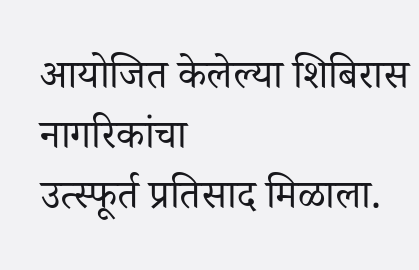आयोजित केलेल्या शिबिरास नागरिकांचा
उत्स्फूर्त प्रतिसाद मिळाला.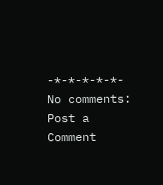-*-*-*-*-*-
No comments:
Post a Comment